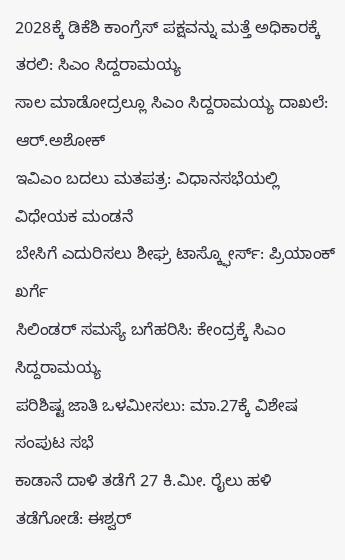2028ಕ್ಕೆ ಡಿಕೆಶಿ ಕಾಂಗ್ರೆಸ್ ಪಕ್ಷವನ್ನು ಮತ್ತೆ ಅಧಿಕಾರಕ್ಕೆ ತರಲಿ: ಸಿಎಂ ಸಿದ್ದರಾಮಯ್ಯ
ಸಾಲ ಮಾಡೋದ್ರಲ್ಲೂ ಸಿಎಂ ಸಿದ್ದರಾಮಯ್ಯ ದಾಖಲೆ: ಆರ್.ಅಶೋಕ್
ಇವಿಎಂ ಬದಲು ಮತಪತ್ರ: ವಿಧಾನಸಭೆಯಲ್ಲಿ ವಿಧೇಯಕ ಮಂಡನೆ
ಬೇಸಿಗೆ ಎದುರಿಸಲು ಶೀಘ್ರ ಟಾಸ್ಕ್ಫೋರ್ಸ್: ಪ್ರಿಯಾಂಕ್ ಖರ್ಗೆ
ಸಿಲಿಂಡರ್ ಸಮಸ್ಯೆ ಬಗೆಹರಿಸಿ: ಕೇಂದ್ರಕ್ಕೆ ಸಿಎಂ ಸಿದ್ದರಾಮಯ್ಯ
ಪರಿಶಿಷ್ಟ ಜಾತಿ ಒಳಮೀಸಲು: ಮಾ.27ಕ್ಕೆ ವಿಶೇಷ ಸಂಪುಟ ಸಭೆ
ಕಾಡಾನೆ ದಾಳಿ ತಡೆಗೆ 27 ಕಿ.ಮೀ. ರೈಲು ಹಳಿ ತಡೆಗೋಡೆ: ಈಶ್ವರ್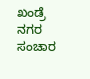ಖಂಡ್ರೆ
ನಗರ ಸಂಚಾರ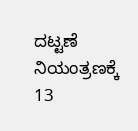ದಟ್ಟಣೆ ನಿಯಂತ್ರಣಕ್ಕೆ 13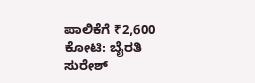ಪಾಲಿಕೆಗೆ ₹2,600 ಕೋಟಿ: ಬೈರತಿ ಸುರೇಶ್